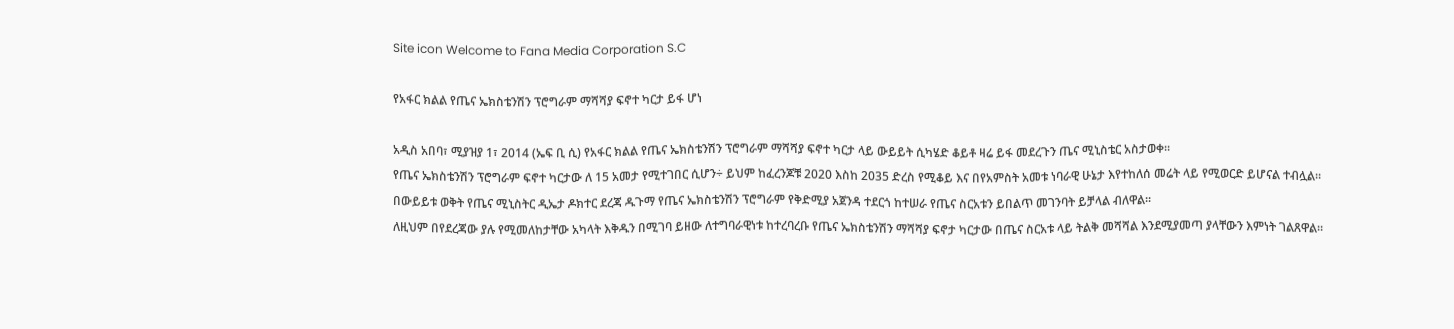Site icon Welcome to Fana Media Corporation S.C

የአፋር ክልል የጤና ኤክስቴንሽን ፕሮግራም ማሻሻያ ፍኖተ ካርታ ይፋ ሆነ

አዲስ አበባ፣ ሚያዝያ 1፣ 2014 (ኤፍ ቢ ሲ) የአፋር ክልል የጤና ኤክስቴንሽን ፕሮግራም ማሻሻያ ፍኖተ ካርታ ላይ ውይይት ሲካሄድ ቆይቶ ዛሬ ይፋ መደረጉን ጤና ሚኒስቴር አስታወቀ፡፡
የጤና ኤክስቴንሽን ፕሮግራም ፍኖተ ካርታው ለ 15 አመታ የሚተገበር ሲሆን÷ ይህም ከፈረንጆቹ 2020 እስከ 2035 ድረስ የሚቆይ እና በየአምስት አመቱ ነባራዊ ሁኔታ እየተከለሰ መሬት ላይ የሚወርድ ይሆናል ተብሏል።
በውይይቱ ወቅት የጤና ሚኒስትር ዲኤታ ዶክተር ደረጃ ዱጉማ የጤና ኤክስቴንሽን ፕሮግራም የቅድሚያ አጀንዳ ተደርጎ ከተሠራ የጤና ስርአቱን ይበልጥ መገንባት ይቻላል ብለዋል፡፡
ለዚህም በየደረጃው ያሉ የሚመለከታቸው አካላት እቅዱን በሚገባ ይዘው ለተግባራዊነቱ ከተረባረቡ የጤና ኤክስቴንሽን ማሻሻያ ፍኖታ ካርታው በጤና ስርአቱ ላይ ትልቅ መሻሻል እንደሚያመጣ ያላቸውን እምነት ገልጸዋል።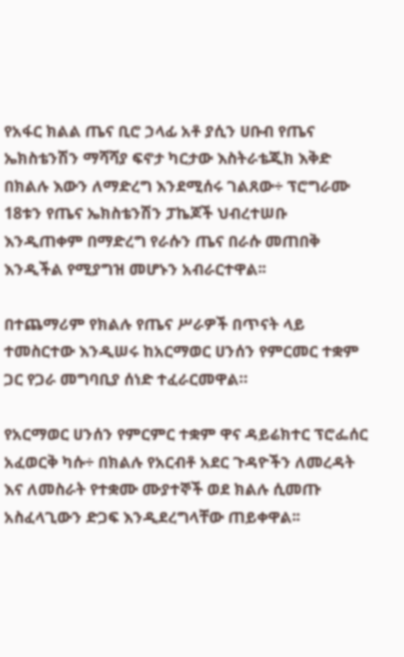የአፋር ክልል ጤና ቢሮ ኃላፊ አቶ ያሲን ሀቡብ የጤና ኤክስቴንሽን ማሻሻያ ፍኖታ ካርታው እስትራቴጂክ እቅድ በክልሉ እውን ለማድረግ እንደሚሰሩ ገልጸው÷ ፕሮግራሙ 18ቱን የጤና ኤክስቴንሽን ፓኬጆች ህብረተሠቡ እንዲጠቀም በማድረግ የራሱን ጤና በራሱ መጠበቅ እንዲችል የሚያግዝ መሆኑን አብራርተዋል፡፡

በተጨማሪም የክልሉ የጤና ሥራዎች በጥናት ላይ ተመስርተው እንዲሠሩ ከአርማወር ሀንሰን የምርመር ተቋም ጋር የጋራ መግባቢያ ሰነድ ተፈራርመዋል።

የአርማወር ሀንሰን የምርምር ተቋም ዋና ዳይሬክተር ፕሮፌሰር አፈወርቅ ካሱ÷ በክልሉ የአርብቶ አደር ጉዳዮችን ለመረዳት እና ለመስራት የተቋሙ ሙያተኞች ወደ ክልሉ ሲመጡ አስፈላጊውን ድጋፍ እንዲደረግላቸው ጠይቀዋል፡፡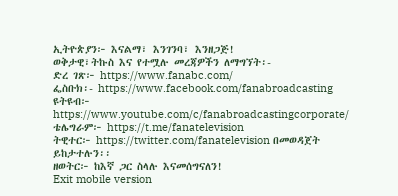ኢትዮጵያን፦ እናልማ፣ እንገንባ፣ እንዘጋጅ!
ወቅታዊ፣ትኩስ እና የተሟሉ መረጃዎችን ለማግኘት፡-
ድረ ገጽ፦ https://www.fanabc.com/
ፌስቡክ፡- https://www.facebook.com/fanabroadcasting
ዩትዩብ፦ https://www.youtube.com/c/fanabroadcastingcorporate/
ቴሌግራም፦ https://t.me/fanatelevision
ትዊተር፦ https://twitter.com/fanatelevision በመወዳጀት ይከታተሉን፡፡
ዘወትር፦ ከእኛ ጋር ስላሉ እናመሰግናለን!
Exit mobile version